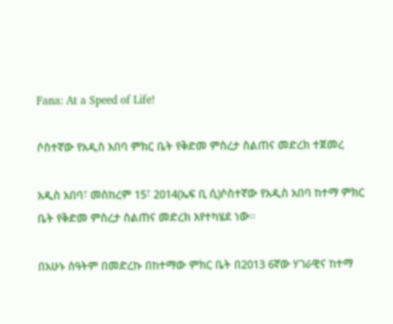Fana: At a Speed of Life!

ሶስተኛው የአዲስ አበባ ምክር ቤት የቅድመ ምስረታ ስልጠና መድረክ ተጀመረ

አዲስ አበባ፣ መስከረም 15፣ 2014(ኤፍ ቢ ሲ)ሶስተኛው የአዲስ አበባ ከተማ ምክር ቤት የቅድመ ምስረታ ስልጠና መድረክ እየተካሄደ ነው።

በአሁኑ ሰዓትም በመድረኩ በከተማው ምክር ቤት በ2013 6ኛው ሃገራዊና ከተማ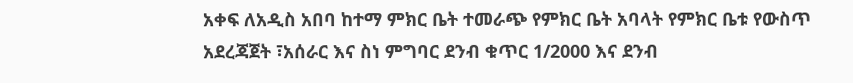አቀፍ ለአዲስ አበባ ከተማ ምክር ቤት ተመራጭ የምክር ቤት አባላት የምክር ቤቱ የውስጥ አደረጃጀት ፣አሰራር እና ስነ ምግባር ደንብ ቁጥር 1/2000 እና ደንብ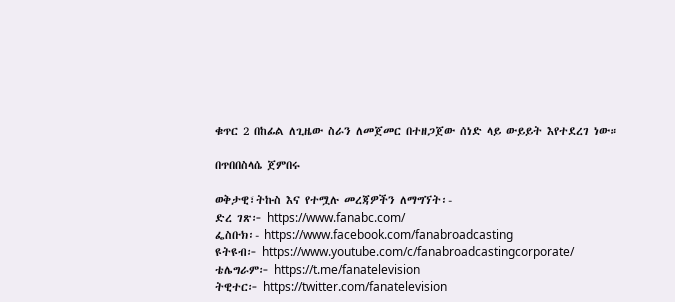ቁጥር 2 በከፊል ለጊዜው ስራን ለመጀመር በተዘጋጀው ሰነድ ላይ ውይይት እየተደረገ ነው።

በጥበበስላሴ ጀምበሩ

ወቅታዊ፣ትኩስ እና የተሟሉ መረጃዎችን ለማግኘት፡-
ድረ ገጽ፦ https://www.fanabc.com/
ፌስቡክ፡- https://www.facebook.com/fanabroadcasting
ዩትዩብ፦ https://www.youtube.com/c/fanabroadcastingcorporate/
ቴሌግራም፦ https://t.me/fanatelevision
ትዊተር፦ https://twitter.com/fanatelevision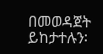በመወዳጀት ይከታተሉን፡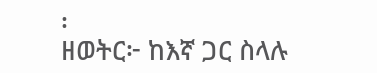፡
ዘወትር፦ ከእኛ ጋር ስላሉ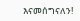እናመሰግናለን!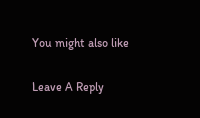You might also like

Leave A Reply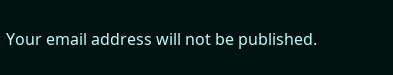Your email address will not be published.